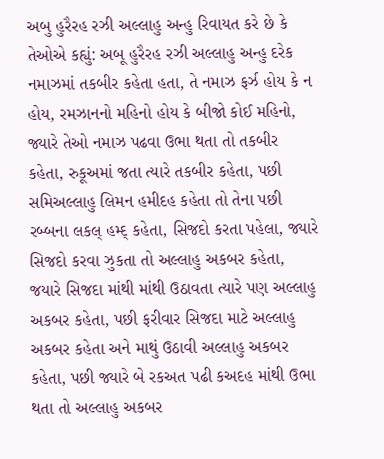અબુ હુરૈરહ રઝી અલ્લાહુ અન્હુ રિવાયત કરે છે કે તેઓએ કહ્યું: અબૂ હુરૈરહ રઝી અલ્લાહુ અન્હુ દરેક નમાઝમાં તકબીર કહેતા હતા, તે નમાઝ ફર્ઝ હોય કે ન હોય, રમઝાનનો મહિનો હોય કે બીજો કોઈ મહિનો, જ્યારે તેઓ નમાઝ પઢવા ઉભા થતા તો તકબીર કહેતા, રુકૂઅમાં જતા ત્યારે તકબીર કહેતા, પછી સમિઅલ્લાહુ લિમન હમીદહ કહેતા તો તેના પછી રબ્બના લકલ્ હમ્દ્ કહેતા, સિજદો કરતા પહેલા, જ્યારે સિજદો કરવા ઝુકતા તો અલ્લાહુ અકબર કહેતા, જયારે સિજદા માંથી માંથી ઉઠાવતા ત્યારે પણ અલ્લાહુ અકબર કહેતા, પછી ફરીવાર સિજદા માટે અલ્લાહુ અકબર કહેતા અને માથું ઉઠાવી અલ્લાહુ અકબર કહેતા, પછી જ્યારે બે રકઅત પઢી કઅદહ માંથી ઉભા થતા તો અલ્લાહુ અકબર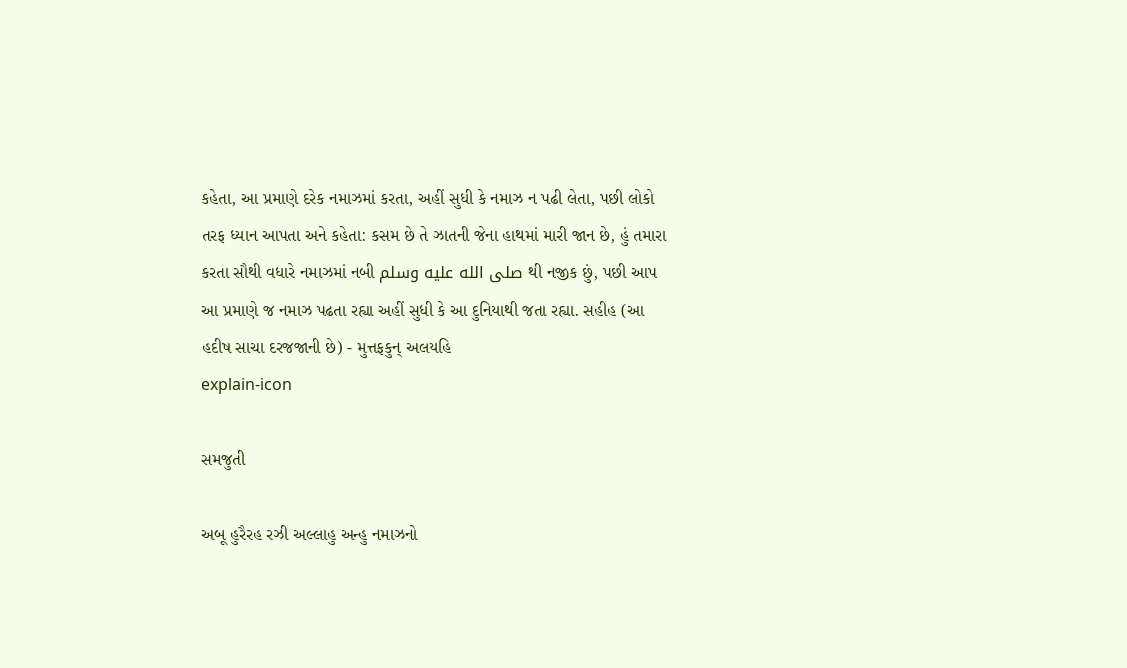કહેતા, આ પ્રમાણે દરેક નમાઝમાં કરતા, અહીં સુધી કે નમાઝ ન પઢી લેતા, પછી લોકો તરફ ધ્યાન આપતા અને કહેતા: કસમ છે તે ઝાતની જેના હાથમાં મારી જાન છે, હું તમારા કરતા સૌથી વધારે નમાઝમાં નબી صلى الله عليه وسلم થી નજીક છું, પછી આપ આ પ્રમાણે જ નમાઝ પઢતા રહ્યા અહીં સુધી કે આ દુનિયાથી જતા રહ્યા. સહીહ (આ હદીષ સાચા દરજજાની છે) - મુત્તફકુન્ અલયહિ
explain-icon

સમજુતી

અબૂ હુરૈરહ રઝી અલ્લાહુ અન્હુ નમાઝનો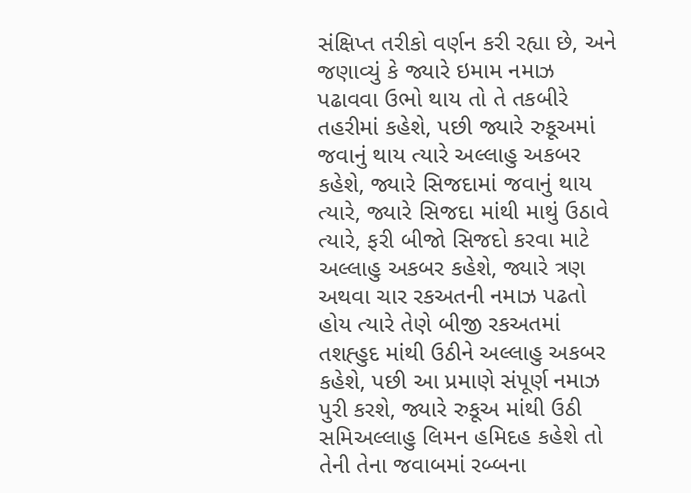સંક્ષિપ્ત તરીકો વર્ણન કરી રહ્યા છે, અને જણાવ્યું કે જ્યારે ઇમામ નમાઝ પઢાવવા ઉભો થાય તો તે તકબીરે તહરીમાં કહેશે, પછી જ્યારે રુકૂઅમાં જવાનું થાય ત્યારે અલ્લાહુ અકબર કહેશે, જ્યારે સિજદામાં જવાનું થાય ત્યારે, જ્યારે સિજદા માંથી માથું ઉઠાવે ત્યારે, ફરી બીજો સિજદો કરવા માટે અલ્લાહુ અકબર કહેશે, જ્યારે ત્રણ અથવા ચાર રકઅતની નમાઝ પઢતો હોય ત્યારે તેણે બીજી રકઅતમાં તશહ્હુદ માંથી ઉઠીને અલ્લાહુ અકબર કહેશે, પછી આ પ્રમાણે સંપૂર્ણ નમાઝ પુરી કરશે, જ્યારે રુકૂઅ માંથી ઉઠી સમિઅલ્લાહુ લિમન હમિદહ કહેશે તો તેની તેના જવાબમાં રબ્બના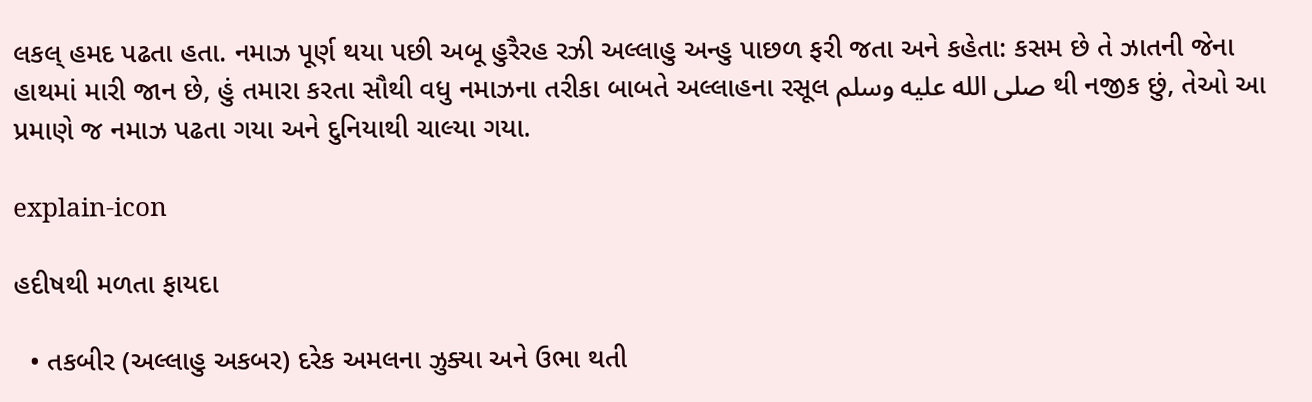લકલ્ હમદ પઢતા હતા. નમાઝ પૂર્ણ થયા પછી અબૂ હુરૈરહ રઝી અલ્લાહુ અન્હુ પાછળ ફરી જતા અને કહેતા: કસમ છે તે ઝાતની જેના હાથમાં મારી જાન છે, હું તમારા કરતા સૌથી વધુ નમાઝના તરીકા બાબતે અલ્લાહના રસૂલ صلى الله عليه وسلم થી નજીક છું, તેઓ આ પ્રમાણે જ નમાઝ પઢતા ગયા અને દુનિયાથી ચાલ્યા ગયા.

explain-icon

હદીષથી મળતા ફાયદા

  • તકબીર (અલ્લાહુ અકબર) દરેક અમલના ઝુક્યા અને ઉભા થતી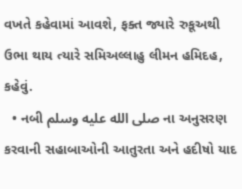વખતે કહેવામાં આવશે, ફક્ત જ્યારે રુકૂઅથી ઉભા થાય ત્યારે સમિઅલ્લાહુ લીમન હમિદહ, કહેવું.
  • નબી صلى الله عليه وسلم ના અનુસરણ કરવાની સહાબાઓની આતુરતા અને હદીષો યાદ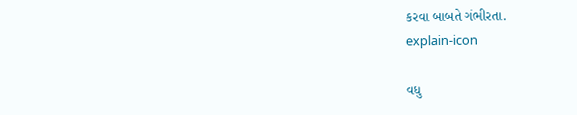કરવા બાબતે ગંભીરતા.
explain-icon

વધુ